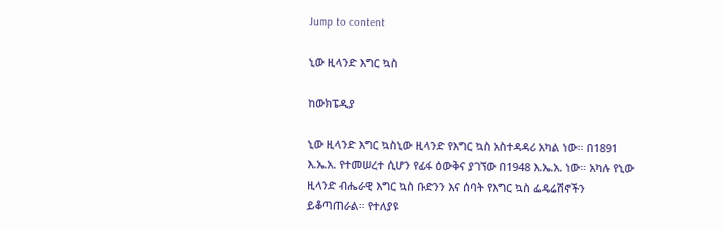Jump to content

ኒው ዚላንድ እግር ኳስ

ከውክፔዲያ

ኒው ዚላንድ እግር ኳስኒው ዚላንድ የእግር ኳስ አስተዳዳሪ አካል ነው። በ1891 እ.ኤ.አ. የተመሠረተ ሲሆን የፊፋ ዕውቅና ያገኘው በ1948 እ.ኤ.አ. ነው። አካሉ የኒው ዚላንድ ብሔራዊ እግር ኳስ ቡድንን እና ሰባት የእግር ኳስ ፌዴሬሽኖችን ይቆጣጠራል። የተለያዩ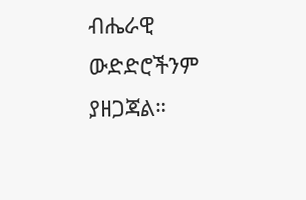ብሔራዊ ውድድሮችንም ያዘጋጃል።